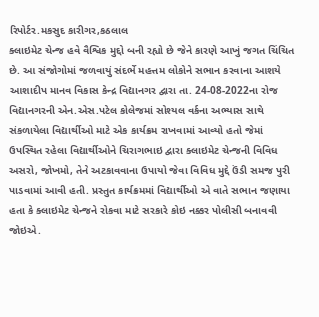રિપોર્ટર.મકસુદ કારીગર,કઠલાલ
ક્લાઇમેટ ચેન્જ હવે વૈશ્વિક મુદ્દો બની રહ્યો છે જેને કારણે આખું જગત ચિંચિત છે. આ સંજોગોમાં જળવાયું સંદર્ભે મહત્તમ લોકોને સભાન કરવાના આશયે આશાદીપ માનવ વિકાસ કેન્દ્ર વિદ્યાનગર દ્વારા તા. 24-08-2022ના રોજ વિદ્યાનગરની એન.એસ.પટેલ કોલેજમાં સોશ્યલ વર્કના અભ્યાસ સાથે સંકળાયેલા વિદ્યાર્થીઓ માટે એક કાર્યક્રમ રાખવામાં આવ્યો હતો જેમાં ઉપસ્થિત રહેલા વિદ્યાર્થીઓને ચિરાગભાઇ દ્વારા ક્લાઇમેટ ચેન્જની વિવિધ અસરો, જોખમો, તેને અટકાવવાના ઉપાયો જેવા વિવિધ મુદ્દે ઉંડી સમજ પુરી પાડવામાં આવી હતી. પ્રસ્તુત કાર્યક્રમમાં વિદ્યાર્થીઓ એ વાતે સભાન જણાયા હતા કે ક્લાઇમેટ ચેન્જને રોકવા માટે સરકારે કોઇ નક્કર પોલીસી બનાવવી જોઇએ.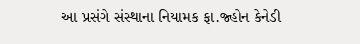આ પ્રસંગે સંસ્થાના નિયામક ફા.જ્હોન કેનેડી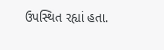ઉપસ્થિત રહ્યાં હતા.